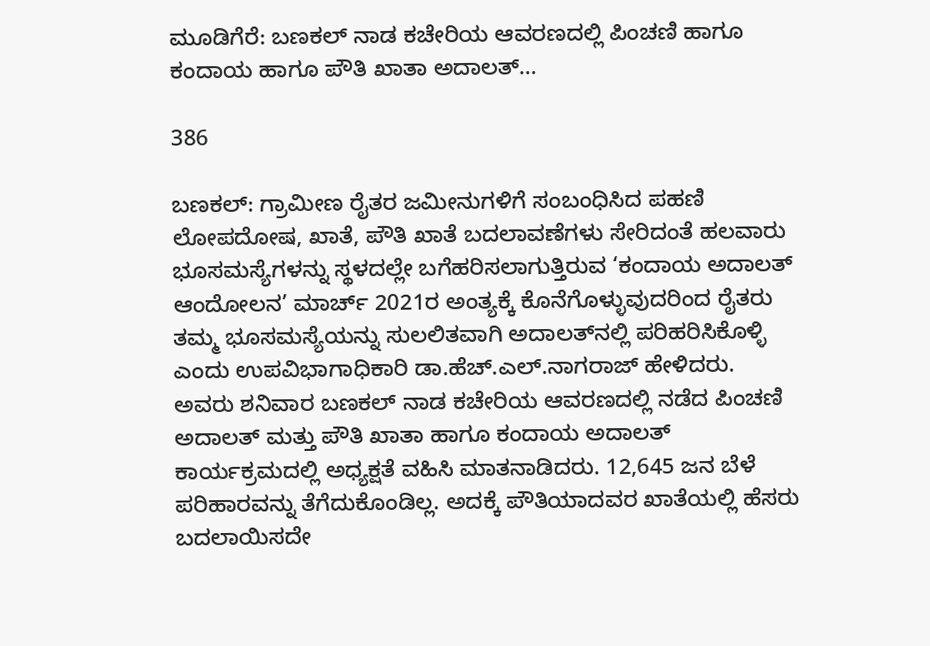ಮೂಡಿಗೆರೆ: ಬಣಕಲ್ ನಾಡ ಕಚೇರಿಯ ಆವರಣದಲ್ಲಿ ಪಿಂಚಣಿ ಹಾಗೂ ಕಂದಾಯ ಹಾಗೂ ಪೌತಿ ಖಾತಾ ಅದಾಲತ್…

386

ಬಣಕಲ್: ಗ್ರಾಮೀಣ ರೈತರ ಜಮೀನುಗಳಿಗೆ ಸಂಬಂಧಿಸಿದ ಪಹಣಿ ಲೋಪದೋಷ, ಖಾತೆ, ಪೌತಿ ಖಾತೆ ಬದಲಾವಣೆಗಳು ಸೇರಿದಂತೆ ಹಲವಾರು ಭೂಸಮಸ್ಯೆಗಳನ್ನು ಸ್ಥಳದಲ್ಲೇ ಬಗೆಹರಿಸಲಾಗುತ್ತಿರುವ ‘ಕಂದಾಯ ಅದಾಲತ್ ಆಂದೋಲನ’ ಮಾರ್ಚ್ 2021ರ ಅಂತ್ಯಕ್ಕೆ ಕೊನೆಗೊಳ್ಳುವುದರಿಂದ ರೈತರು ತಮ್ಮ ಭೂಸಮಸ್ಯೆಯನ್ನು ಸುಲಲಿತವಾಗಿ ಅದಾಲತ್‍ನಲ್ಲಿ ಪರಿಹರಿಸಿಕೊಳ್ಳಿ ಎಂದು ಉಪವಿಭಾಗಾಧಿಕಾರಿ ಡಾ.ಹೆಚ್.ಎಲ್.ನಾಗರಾಜ್ ಹೇಳಿದರು.
ಅವರು ಶನಿವಾರ ಬಣಕಲ್ ನಾಡ ಕಚೇರಿಯ ಆವರಣದಲ್ಲಿ ನಡೆದ ಪಿಂಚಣಿ ಅದಾಲತ್ ಮತ್ತು ಪೌತಿ ಖಾತಾ ಹಾಗೂ ಕಂದಾಯ ಅದಾಲತ್ ಕಾರ್ಯಕ್ರಮದಲ್ಲಿ ಅಧ್ಯಕ್ಷತೆ ವಹಿಸಿ ಮಾತನಾಡಿದರು. 12,645 ಜನ ಬೆಳೆ ಪರಿಹಾರವನ್ನು ತೆಗೆದುಕೊಂಡಿಲ್ಲ. ಅದಕ್ಕೆ ಪೌತಿಯಾದವರ ಖಾತೆಯಲ್ಲಿ ಹೆಸರು ಬದಲಾಯಿಸದೇ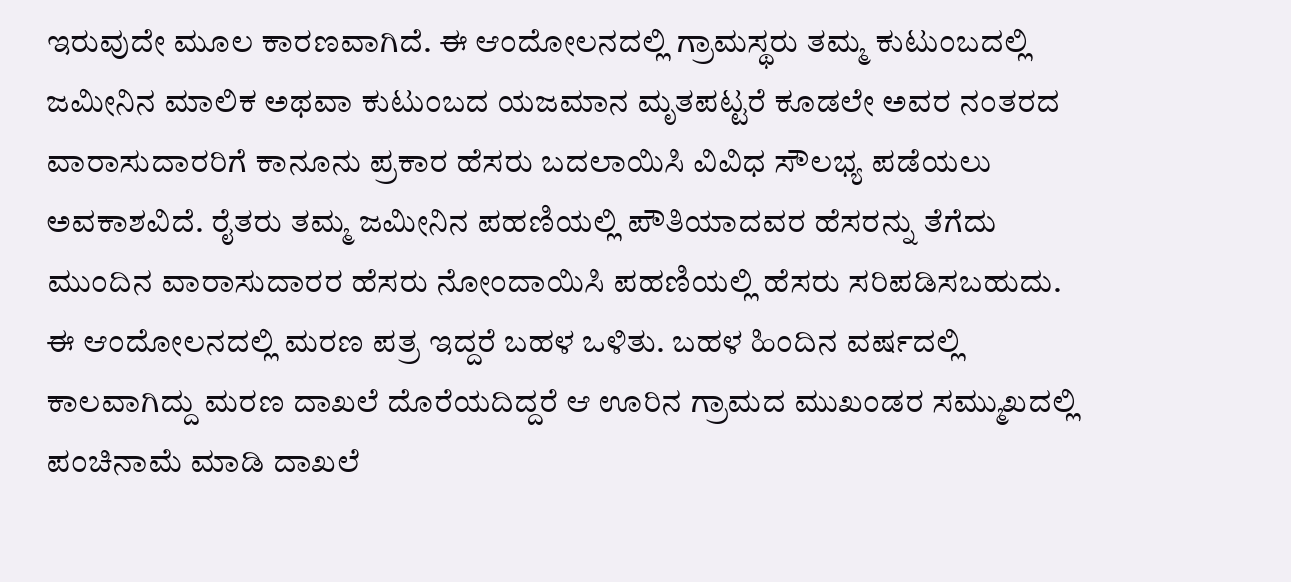ಇರುವುದೇ ಮೂಲ ಕಾರಣವಾಗಿದೆ. ಈ ಆಂದೋಲನದಲ್ಲಿ ಗ್ರಾಮಸ್ಥರು ತಮ್ಮ ಕುಟುಂಬದಲ್ಲಿ ಜಮೀನಿನ ಮಾಲಿಕ ಅಥವಾ ಕುಟುಂಬದ ಯಜಮಾನ ಮೃತಪಟ್ಟರೆ ಕೂಡಲೇ ಅವರ ನಂತರದ ವಾರಾಸುದಾರರಿಗೆ ಕಾನೂನು ಪ್ರಕಾರ ಹೆಸರು ಬದಲಾಯಿಸಿ ವಿವಿಧ ಸೌಲಭ್ಯ ಪಡೆಯಲು ಅವಕಾಶವಿದೆ. ರೈತರು ತಮ್ಮ ಜಮೀನಿನ ಪಹಣಿಯಲ್ಲಿ ಪೌತಿಯಾದವರ ಹೆಸರನ್ನು ತೆಗೆದು ಮುಂದಿನ ವಾರಾಸುದಾರರ ಹೆಸರು ನೋಂದಾಯಿಸಿ ಪಹಣಿಯಲ್ಲಿ ಹೆಸರು ಸರಿಪಡಿಸಬಹುದು. ಈ ಆಂದೋಲನದಲ್ಲಿ ಮರಣ ಪತ್ರ ಇದ್ದರೆ ಬಹಳ ಒಳಿತು. ಬಹಳ ಹಿಂದಿನ ವರ್ಷದಲ್ಲಿ ಕಾಲವಾಗಿದ್ದು ಮರಣ ದಾಖಲೆ ದೊರೆಯದಿದ್ದರೆ ಆ ಊರಿನ ಗ್ರಾಮದ ಮುಖಂಡರ ಸಮ್ಮುಖದಲ್ಲಿ ಪಂಚಿನಾಮೆ ಮಾಡಿ ದಾಖಲೆ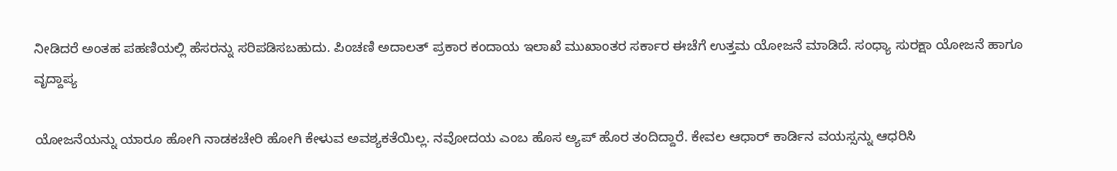ನೀಡಿದರೆ ಅಂತಹ ಪಹಣಿಯಲ್ಲಿ ಹೆಸರನ್ನು ಸರಿಪಡಿಸಬಹುದು. ಪಿಂಚಣಿ ಅದಾಲತ್ ಪ್ರಕಾರ ಕಂದಾಯ ಇಲಾಖೆ ಮುಖಾಂತರ ಸರ್ಕಾರ ಈಚೆಗೆ ಉತ್ತಮ ಯೋಜನೆ ಮಾಡಿದೆ. ಸಂಧ್ಯಾ ಸುರಕ್ಷಾ ಯೋಜನೆ ಹಾಗೂ ವೃದ್ದಾಪ್ಯ

ಯೋಜನೆಯನ್ನು ಯಾರೂ ಹೋಗಿ ನಾಡಕಚೇರಿ ಹೋಗಿ ಕೇಳುವ ಅವಶ್ಯಕತೆಯಿಲ್ಲ. ನವೋದಯ ಎಂಬ ಹೊಸ ಅ್ಯಪ್ ಹೊರ ತಂದಿದ್ದಾರೆ. ಕೇವಲ ಆಧಾರ್ ಕಾರ್ಡಿನ ವಯಸ್ಸನ್ನು ಆಧರಿಸಿ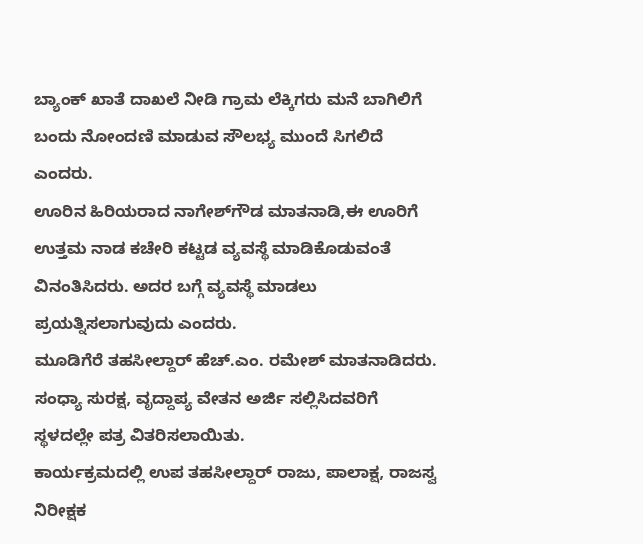ಬ್ಯಾಂಕ್ ಖಾತೆ ದಾಖಲೆ ನೀಡಿ ಗ್ರಾಮ ಲೆಕ್ಕಿಗರು ಮನೆ ಬಾಗಿಲಿಗೆ ಬಂದು ನೋಂದಣಿ ಮಾಡುವ ಸೌಲಭ್ಯ ಮುಂದೆ ಸಿಗಲಿದೆ ಎಂದರು.
ಊರಿನ ಹಿರಿಯರಾದ ನಾಗೇಶ್‍ಗೌಡ ಮಾತನಾಡಿ,ಈ ಊರಿಗೆ ಉತ್ತಮ ನಾಡ ಕಚೇರಿ ಕಟ್ಟಡ ವ್ಯವಸ್ಥೆ ಮಾಡಿಕೊಡುವಂತೆ ವಿನಂತಿಸಿದರು. ಅದರ ಬಗ್ಗೆ ವ್ಯವಸ್ಥೆ ಮಾಡಲು ಪ್ರಯತ್ನಿಸಲಾಗುವುದು ಎಂದರು.
ಮೂಡಿಗೆರೆ ತಹಸೀಲ್ದಾರ್ ಹೆಚ್.ಎಂ. ರಮೇಶ್ ಮಾತನಾಡಿದರು. ಸಂಧ್ಯಾ ಸುರಕ್ಷ, ವೃದ್ದಾಪ್ಯ ವೇತನ ಅರ್ಜಿ ಸಲ್ಲಿಸಿದವರಿಗೆ ಸ್ಥಳದಲ್ಲೇ ಪತ್ರ ವಿತರಿಸಲಾಯಿತು.
ಕಾರ್ಯಕ್ರಮದಲ್ಲಿ ಉಪ ತಹಸೀಲ್ದಾರ್ ರಾಜು, ಪಾಲಾಕ್ಷ, ರಾಜಸ್ವ ನಿರೀಕ್ಷಕ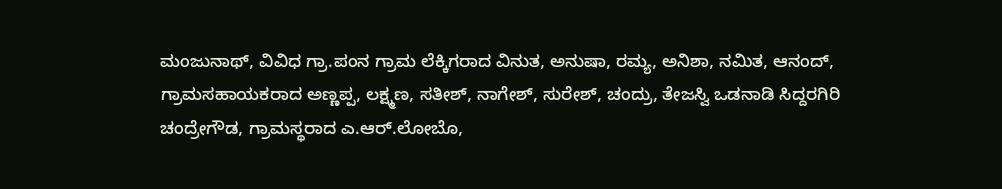ಮಂಜುನಾಥ್, ವಿವಿಧ ಗ್ರಾ.ಪಂನ ಗ್ರಾಮ ಲೆಕ್ಕಿಗರಾದ ವಿನುತ, ಅನುಷಾ, ರಮ್ಯ, ಅನಿಶಾ, ನಮಿತ, ಆನಂದ್, ಗ್ರಾಮಸಹಾಯಕರಾದ ಅಣ್ಣಪ್ಪ, ಲಕ್ಷ್ಮಣ, ಸತೀಶ್, ನಾಗೇಶ್, ಸುರೇಶ್, ಚಂದ್ರು, ತೇಜಸ್ವಿ ಒಡನಾಡಿ ಸಿದ್ದರಗಿರಿ ಚಂದ್ರೇಗೌಡ, ಗ್ರಾಮಸ್ಥರಾದ ಎ.ಆರ್.ಲೋಬೊ,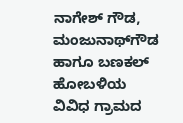ನಾಗೇಶ್ ಗೌಡ, ಮಂಜುನಾಥ್‍ಗೌಡ ಹಾಗೂ ಬಣಕಲ್ ಹೋಬಳಿಯ ವಿವಿಧ ಗ್ರಾಮದ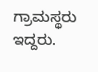ಗ್ರಾಮಸ್ಥರು ಇದ್ದರು.